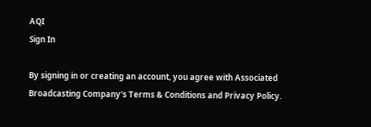AQI
Sign In

By signing in or creating an account, you agree with Associated Broadcasting Company's Terms & Conditions and Privacy Policy.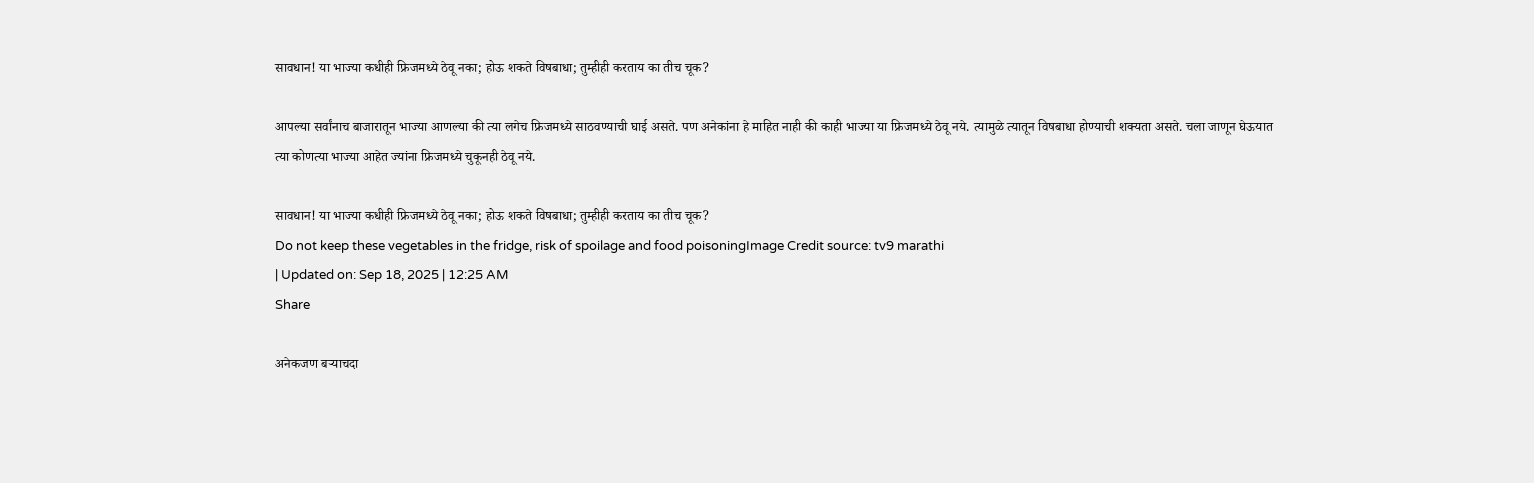सावधान! या भाज्या कधीही फ्रिजमध्ये ठेवू नका; होऊ शकते विषबाधा; तुम्हीही करताय का तीच चूक?

आपल्या सर्वांनाच बाजारातून भाज्या आणल्या की त्या लगेच फ्रिजमध्ये साठवण्याची घाई असते. पण अनेकांना हे माहित नाही की काही भाज्या या फ्रिजमध्ये ठेवू नये. त्यामुळे त्यातून विषबाधा होण्याची शक्यता असते. चला जाणून घेऊयात  त्या कोणत्या भाज्या आहेत ज्यांना फ्रिजमध्ये चुकूनही ठेवू नये.

सावधान! या भाज्या कधीही फ्रिजमध्ये ठेवू नका; होऊ शकते विषबाधा; तुम्हीही करताय का तीच चूक?
Do not keep these vegetables in the fridge, risk of spoilage and food poisoningImage Credit source: tv9 marathi
| Updated on: Sep 18, 2025 | 12:25 AM
Share

अनेकजण बऱ्याचदा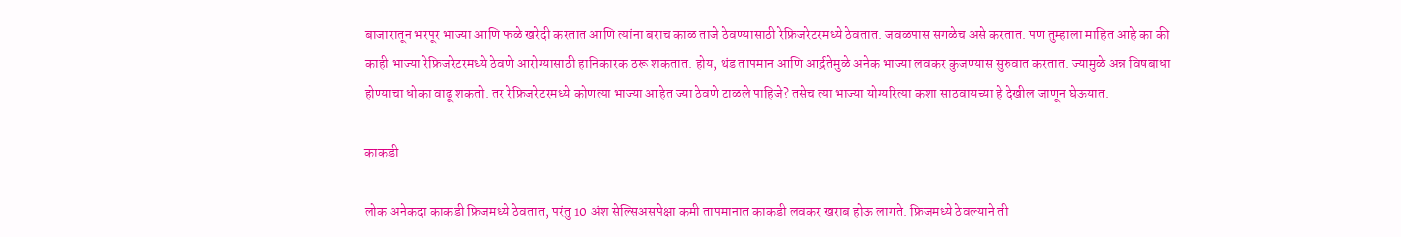बाजारातून भरपूर भाज्या आणि फळे खरेदी करतात आणि त्यांना बराच काळ ताजे ठेवण्यासाठी रेफ्रिजरेटरमध्ये ठेवतात. जवळपास सगळेच असे करतात. पण तुम्हाला माहित आहे का की काही भाज्या रेफ्रिजरेटरमध्ये ठेवणे आरोग्यासाठी हानिकारक ठरू शकतात. होय, थंड तापमान आणि आर्द्रतेमुळे अनेक भाज्या लवकर कुजण्यास सुरुवात करतात. ज्यामुळे अन्न विषबाधा होण्याचा धोका वाढू शकतो. तर रेफ्रिजरेटरमध्ये कोणत्या भाज्या आहेत ज्या ठेवणे टाळले पाहिजे? तसेच त्या भाज्या योग्यरित्या कशा साठवायच्या हे देखील जाणून घेऊयात.

काकडी

लोक अनेकदा काकडी फ्रिजमध्ये ठेवतात, परंतु 10 अंश सेल्सिअसपेक्षा कमी तापमानात काकडी लवकर खराब होऊ लागते. फ्रिजमध्ये ठेवल्याने ती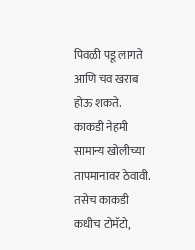पिवळी पडू लागते आणि चव खराब होऊ शकते. काकडी नेहमी सामान्य खोलीच्या तापमानावर ठेवावी. तसेच काकडी कधीच टोमॅटो,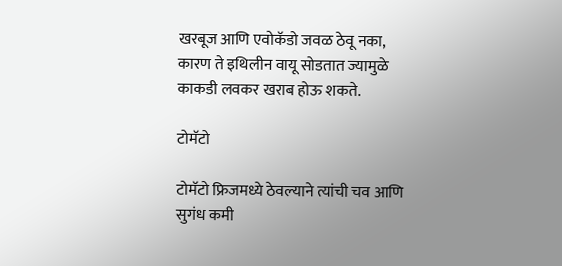खरबूज आणि एवोकॅडो जवळ ठेवू नका, कारण ते इथिलीन वायू सोडतात ज्यामुळे काकडी लवकर खराब होऊ शकते.

टोमॅटो

टोमॅटो फ्रिजमध्ये ठेवल्याने त्यांची चव आणि सुगंध कमी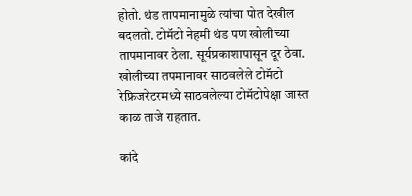होतो. थंड तापमानामुळे त्यांचा पोत देखील बदलतो. टोमॅटो नेहमी थंड पण खोलीच्या तापमानावर ठेला. सूर्यप्रकाशापासून दूर ठेवा. खोलीच्या तपमानावर साठवलेले टोमॅटो रेफ्रिजरेटरमध्ये साठवलेल्या टोमॅटोपेक्षा जास्त काळ ताजे राहतात.

कांदे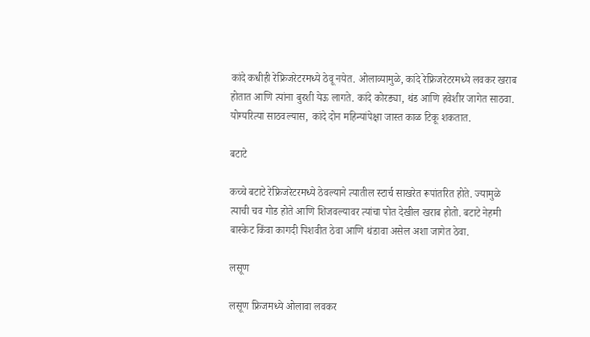कांदे कधीही रेफ्रिजरेटरमध्ये ठेवू नयेत. ओलाव्यामुळे, कांदे रेफ्रिजरेटरमध्ये लवकर खराब होतात आणि त्यांना बुरशी येऊ लागते. कांदे कोरड्या, थंड आणि हवेशीर जागेत साठवा. योग्यरित्या साठवल्यास, कांदे दोन महिन्यांपेक्षा जास्त काळ टिकू शकतात.

बटाटे

कच्चे बटाटे रेफ्रिजरेटरमध्ये ठेवल्याने त्यातील स्टार्च साखरेत रूपांतरित होते. ज्यामुळे त्याची चव गोड होते आणि शिजवल्यावर त्यांचा पोत देखील खराब होतो. बटाटे नेहमी बास्केट किंवा कागदी पिशवीत ठेवा आणि थंडावा असेल अशा जागेत ठेवा.

लसूण

लसूण फ्रिजमध्ये ओलावा लवकर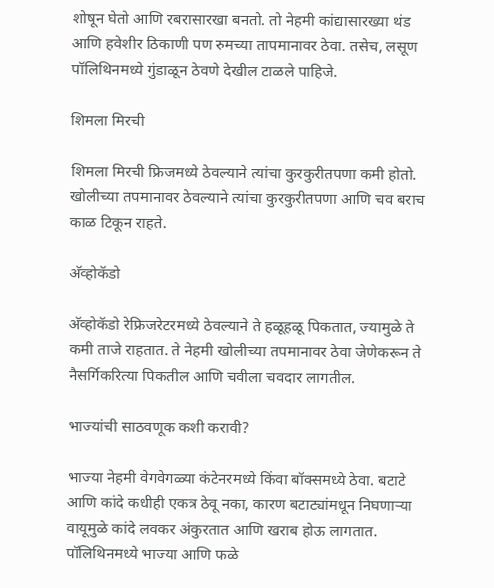शोषून घेतो आणि रबरासारखा बनतो. तो नेहमी कांद्यासारख्या थंड आणि हवेशीर ठिकाणी पण रुमच्या तापमानावर ठेवा. तसेच, लसूण पॉलिथिनमध्ये गुंडाळून ठेवणे देखील टाळले पाहिजे.

शिमला मिरची

शिमला मिरची फ्रिजमध्ये ठेवल्याने त्यांचा कुरकुरीतपणा कमी होतो. खोलीच्या तपमानावर ठेवल्याने त्यांचा कुरकुरीतपणा आणि चव बराच काळ टिकून राहते.

अ‍ॅव्होकॅडो

अ‍ॅव्होकॅडो रेफ्रिजरेटरमध्ये ठेवल्याने ते हळूहळू पिकतात, ज्यामुळे ते कमी ताजे राहतात. ते नेहमी खोलीच्या तपमानावर ठेवा जेणेकरून ते नैसर्गिकरित्या पिकतील आणि चवीला चवदार लागतील.

भाज्यांची साठवणूक कशी करावी?

भाज्या नेहमी वेगवेगळ्या कंटेनरमध्ये किंवा बॉक्समध्ये ठेवा. बटाटे आणि कांदे कधीही एकत्र ठेवू नका, कारण बटाट्यांमधून निघणाऱ्या वायूमुळे कांदे लवकर अंकुरतात आणि खराब होऊ लागतात. पॉलिथिनमध्ये भाज्या आणि फळे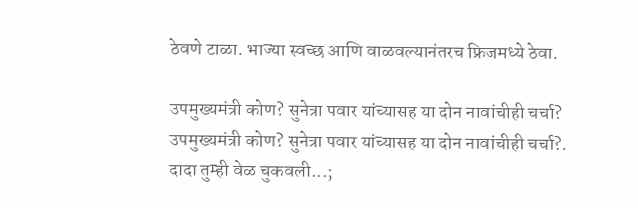ठेवणे टाळा. भाज्या स्वच्छ आणि वाळवल्यानंतरच फ्रिजमध्ये ठेवा.

उपमुख्यमंत्री कोण? सुनेत्रा पवार यांच्यासह या दोन नावांचीही चर्चा?
उपमुख्यमंत्री कोण? सुनेत्रा पवार यांच्यासह या दोन नावांचीही चर्चा?.
दादा तुम्ही वेळ चुकवली...;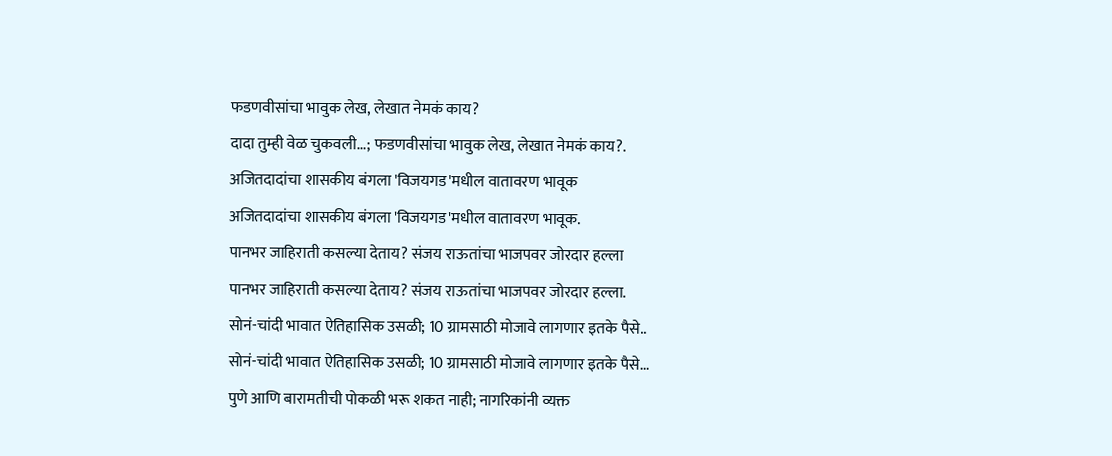फडणवीसांचा भावुक लेख, लेखात नेमकं काय?
दादा तुम्ही वेळ चुकवली...; फडणवीसांचा भावुक लेख, लेखात नेमकं काय?.
अजितदादांचा शासकीय बंगला 'विजयगड'मधील वातावरण भावूक
अजितदादांचा शासकीय बंगला 'विजयगड'मधील वातावरण भावूक.
पानभर जाहिराती कसल्या देताय? संजय राऊतांचा भाजपवर जोरदार हल्ला
पानभर जाहिराती कसल्या देताय? संजय राऊतांचा भाजपवर जोरदार हल्ला.
सोनं-चांदी भावात ऐतिहासिक उसळी; 10 ग्रामसाठी मोजावे लागणार इतके पैसे..
सोनं-चांदी भावात ऐतिहासिक उसळी; 10 ग्रामसाठी मोजावे लागणार इतके पैसे...
पुणे आणि बारामतीची पोकळी भरू शकत नाही; नागरिकांनी व्यक्त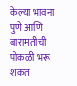केल्या भावना
पुणे आणि बारामतीची पोकळी भरू शकत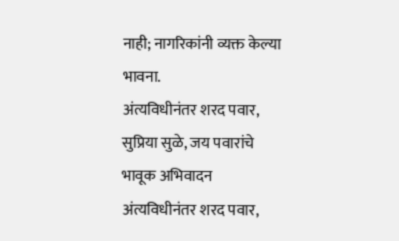नाही; नागरिकांनी व्यक्त केल्या भावना.
अंत्यविधीनंतर शरद पवार, सुप्रिया सुळे, जय पवारांचे भावूक अभिवादन
अंत्यविधीनंतर शरद पवार,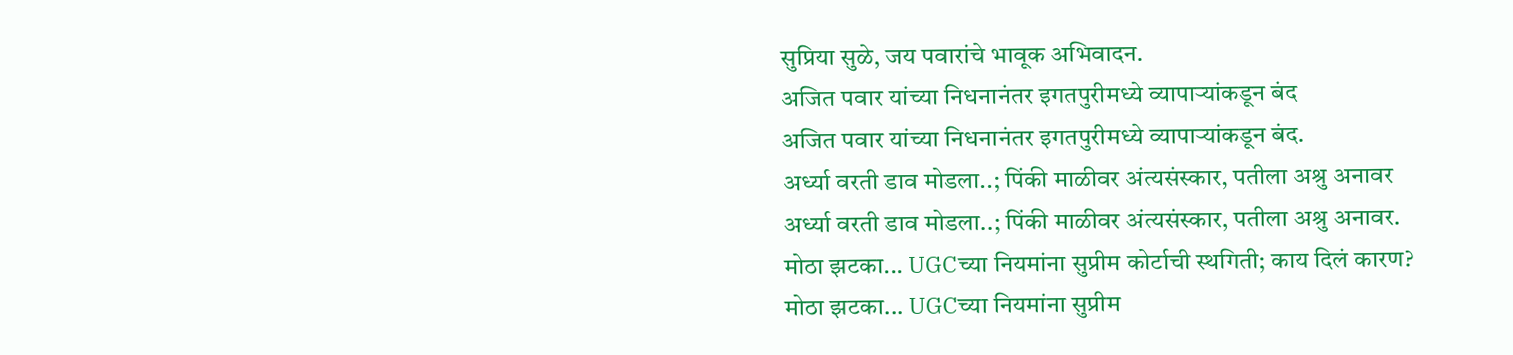सुप्रिया सुळे, जय पवारांचे भावूक अभिवादन.
अजित पवार यांच्या निधनानंतर इगतपुरीमध्ये व्यापाऱ्यांकडून बंद
अजित पवार यांच्या निधनानंतर इगतपुरीमध्ये व्यापाऱ्यांकडून बंद.
अर्ध्या वरती डाव मोडला..; पिंकी माळीवर अंत्यसंस्कार, पतीला अश्रु अनावर
अर्ध्या वरती डाव मोडला..; पिंकी माळीवर अंत्यसंस्कार, पतीला अश्रु अनावर.
मोठा झटका... UGCच्या नियमांना सुप्रीम कोर्टाची स्थगिती; काय दिलं कारण?
मोठा झटका... UGCच्या नियमांना सुप्रीम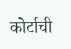कोर्टाची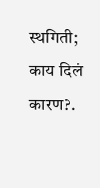स्थगिती; काय दिलं कारण?.